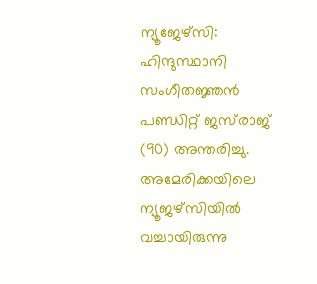ന്യൂജേഴ്‌സി: ഹിന്ദുസ്ഥാനി സംഗീതജ്ഞൻ പണ്ഡിറ്റ് ജസ്‌രാജ് (90) അന്തരിച്ചു. അമേരിക്കയിലെ ന്യൂജഴ്‌സിയിൽ വച്ചായിരുന്നു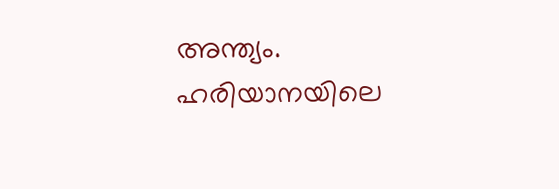അന്ത്യം. ഹരിയാനയിലെ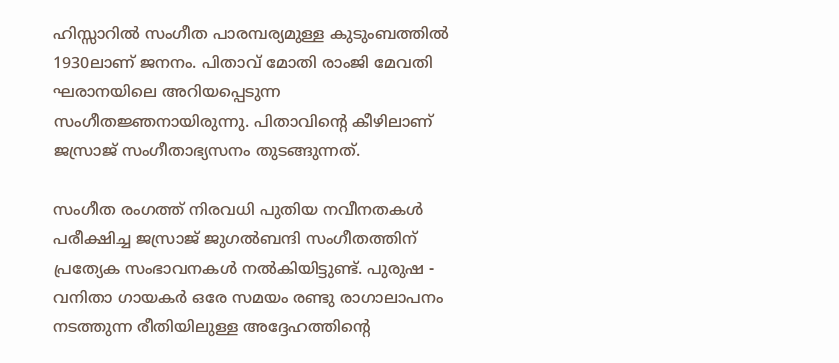ഹിസ്സാറിൽ സംഗീത പാരമ്പര്യമുള്ള കുടുംബത്തിൽ 1930ലാണ് ജനനം. പിതാവ് മോതി രാംജി മേവതി ഘരാനയിലെ അറിയപ്പെടുന്ന സംഗീതജ്ഞനായിരുന്നു. പിതാവിന്റെ കീഴിലാണ് ജസ്രാജ് സംഗീതാഭ്യസനം തുടങ്ങുന്നത്.

സംഗീത രംഗത്ത് നിരവധി പുതിയ നവീനതകൾ പരീക്ഷിച്ച ജസ്രാജ് ജുഗൽബന്ദി സംഗീതത്തിന് പ്രത്യേക സംഭാവനകൾ നൽകിയിട്ടുണ്ട്. പുരുഷ - വനിതാ ഗായകർ ഒരേ സമയം രണ്ടു രാഗാലാപനം നടത്തുന്ന രീതിയിലുള്ള അദ്ദേഹത്തിന്റെ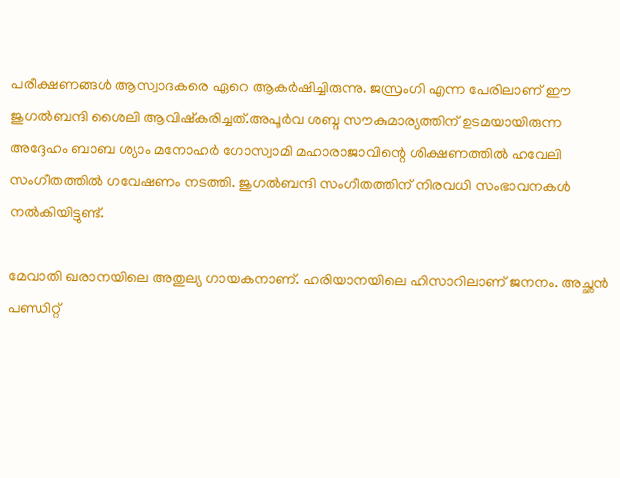പരീക്ഷണങ്ങൾ ആസ്വാദകരെ ഏറെ ആകർഷിച്ചിരുന്നു. ജസ്രംഗി എന്ന പേരിലാണ് ഈ ജുഗൽബന്ദി ശൈലി ആവിഷ്‌കരിച്ചത്.അപൂർവ ശബ്ദ സൗകുമാര്യത്തിന് ഉടമയായിരുന്ന അദ്ദേഹം ബാബ ശ്യാം മനോഹർ ഗോസ്വാമി മഹാരാജാവിന്റെ ശിക്ഷണത്തിൽ ഹവേലി സംഗീതത്തിൽ ഗവേഷണം നടത്തി. ജുഗൽബന്ദി സംഗീതത്തിന് നിരവധി സംഭാവനകൾ നൽകിയിട്ടുണ്ട്.

മേവാതി ഖരാനയിലെ അതുല്യ ഗായകനാണ്. ഹരിയാനയിലെ ഹിസാറിലാണ് ജനനം. അച്ഛൻ പണ്ഡിറ്റ്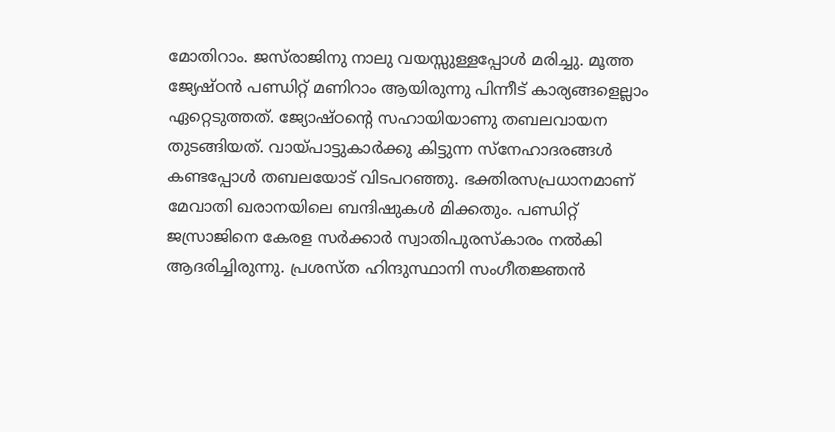മോതിറാം. ജസ്‌രാജിനു നാലു വയസ്സുള്ളപ്പോൾ മരിച്ചു. മൂത്ത ജ്യേഷ്ഠൻ പണ്ഡിറ്റ് മണിറാം ആയിരുന്നു പിന്നീട് കാര്യങ്ങളെല്ലാം ഏറ്റെടുത്തത്. ജ്യോഷ്ഠന്റെ സഹായിയാണു തബലവായന തുടങ്ങിയത്. വായ്പാട്ടുകാർക്കു കിട്ടുന്ന സ്‌നേഹാദരങ്ങൾ കണ്ടപ്പോൾ തബലയോട് വിടപറഞ്ഞു. ഭക്തിരസപ്രധാനമാണ് മേവാതി ഖരാനയിലെ ബന്ദിഷുകൾ മിക്കതും. പണ്ഡിറ്റ് ജസ്രാജിനെ കേരള സർക്കാർ സ്വാതിപുരസ്‌കാരം നൽകി ആദരിച്ചിരുന്നു. പ്രശസ്ത ഹിന്ദുസ്ഥാനി സംഗീതജ്ഞൻ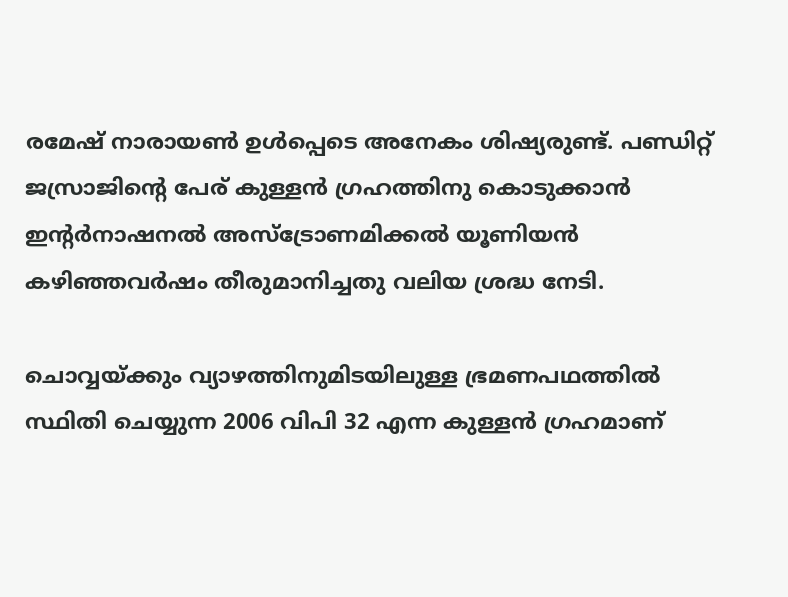രമേഷ് നാരായൺ ഉൾപ്പെടെ അനേകം ശിഷ്യരുണ്ട്. പണ്ഡിറ്റ് ജസ്രാജിന്റെ പേര് കുള്ളൻ ഗ്രഹത്തിനു കൊടുക്കാൻ ഇന്റർനാഷനൽ അസ്‌ട്രോണമിക്കൽ യൂണിയൻ കഴിഞ്ഞവർഷം തീരുമാനിച്ചതു വലിയ ശ്രദ്ധ നേടി.

ചൊവ്വയ്ക്കും വ്യാഴത്തിനുമിടയിലുള്ള ഭ്രമണപഥത്തിൽ സ്ഥിതി ചെയ്യുന്ന 2006 വിപി 32 എന്ന കുള്ളൻ ഗ്രഹമാണ്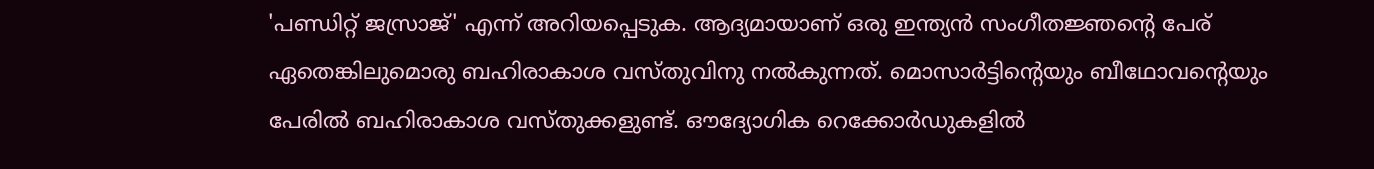'പണ്ഡിറ്റ് ജസ്രാജ്' എന്ന് അറിയപ്പെടുക. ആദ്യമായാണ് ഒരു ഇന്ത്യൻ സംഗീതജ്ഞന്റെ പേര് ഏതെങ്കിലുമൊരു ബഹിരാകാശ വസ്തുവിനു നൽകുന്നത്. മൊസാർട്ടിന്റെയും ബീഥോവന്റെയും പേരിൽ ബഹിരാകാശ വസ്തുക്കളുണ്ട്. ഔദ്യോഗിക റെക്കോർഡുകളിൽ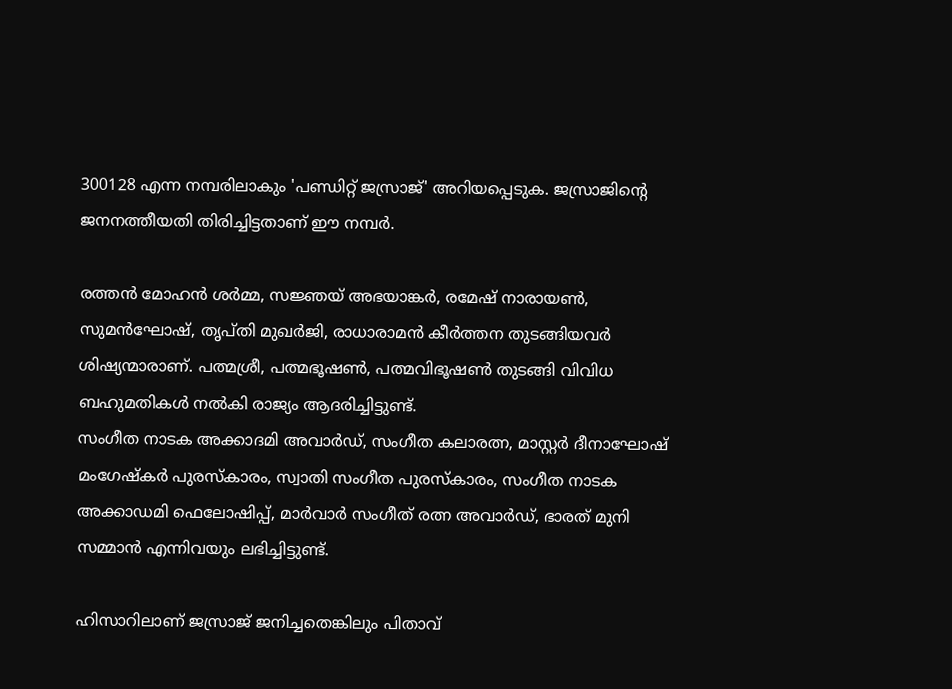300128 എന്ന നമ്പരിലാകും 'പണ്ഡിറ്റ് ജസ്രാജ്' അറിയപ്പെടുക. ജസ്രാജിന്റെ ജനനത്തീയതി തിരിച്ചിട്ടതാണ് ഈ നമ്പർ.

രത്തൻ മോഹൻ ശർമ്മ, സജ്ഞയ് അഭയാങ്കർ, രമേഷ് നാരായൺ, സുമൻഘോഷ്, തൃപ്തി മുഖർജി, രാധാരാമൻ കീർത്തന തുടങ്ങിയവർ ശിഷ്യന്മാരാണ്. പത്മശ്രീ, പത്മഭൂഷൺ, പത്മവിഭൂഷൺ തുടങ്ങി വിവിധ ബഹുമതികൾ നൽകി രാജ്യം ആദരിച്ചിട്ടുണ്ട്.
സംഗീത നാടക അക്കാദമി അവാർഡ്, സംഗീത കലാരത്ന, മാസ്റ്റർ ദീനാഘോഷ് മംഗേഷ്‌കർ പുരസ്‌കാരം, സ്വാതി സംഗീത പുരസ്‌കാരം, സംഗീത നാടക അക്കാഡമി ഫെലോഷിപ്പ്, മാർവാർ സംഗീത് രത്ന അവാർഡ്, ഭാരത് മുനി സമ്മാൻ എന്നിവയും ലഭിച്ചിട്ടുണ്ട്.

ഹിസാറിലാണ് ജസ്രാജ് ജനിച്ചതെങ്കിലും പിതാവ്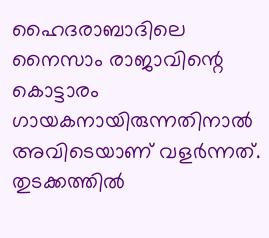ഹൈദരാബാദിലെ നൈസാം രാജാവിന്റെ കൊട്ടാരം ഗായകനായിരുന്നതിനാൽ അവിടെയാണ് വളർന്നത്. തുടക്കത്തിൽ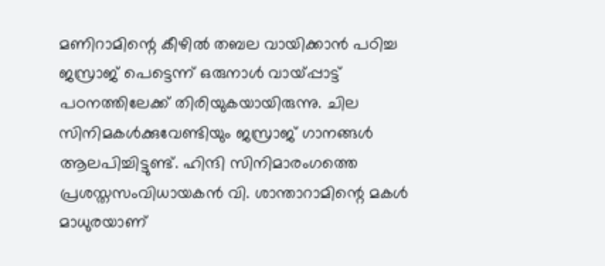മണിറാമിന്റെ കീഴിൽ തബല വായിക്കാൻ പഠിച്ച ജസ്രാജ് പെട്ടെന്ന് ഒരുനാൾ വായ്‌പ്പാട്ട് പഠനത്തിലേക്ക് തിരിയുകയായിരുന്നു. ചില സിനിമകൾക്കുവേണ്ടിയും ജസ്രാജ് ഗാനങ്ങൾ ആലപിച്ചിട്ടുണ്ട്. ഹിന്ദി സിനിമാരംഗത്തെ പ്രശസ്തസംവിധായകൻ വി. ശാന്താറാമിന്റെ മകൾ മാധുരയാണ്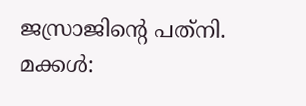ജസ്രാജിന്റെ പത്‌നി. മക്കൾ: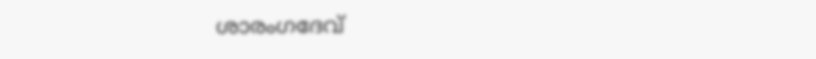ശാരംഗദേവ്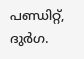പണ്ഡിറ്റ്, ദുർഗ.